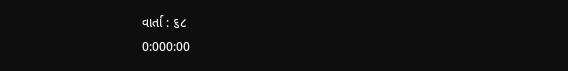વાર્તા : ૬૮
0:000:00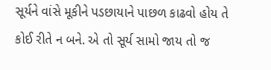સૂર્યને વાંસે મૂકીને પડછાયાને પાછળ કાઢવો હોય તે કોઈ રીતે ન બને. એ તો સૂર્ય સામો જાય તો જ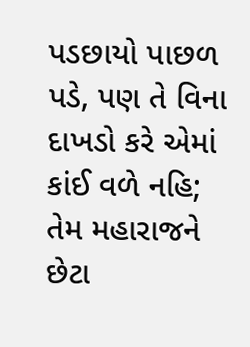પડછાયો પાછળ પડે, પણ તે વિના દાખડો કરે એમાં કાંઈ વળે નહિ; તેમ મહારાજને છેટા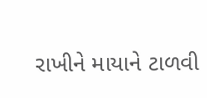રાખીને માયાને ટાળવી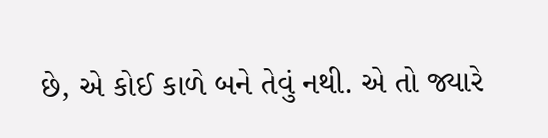છે, એ કોઈ કાળે બને તેવું નથી. એ તો જ્યારે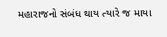મહારાજનો સંબંધ થાય ત્યારે જ માયા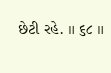છેટી રહે. ॥ ૬૮ ॥